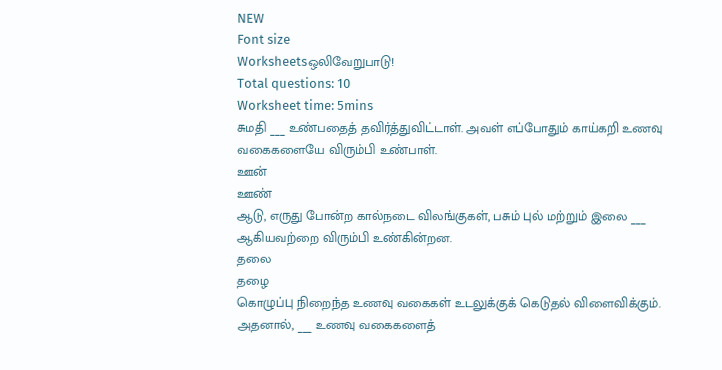NEW
Font size
Worksheetsஒலிவேறுபாடு!
Total questions: 10
Worksheet time: 5mins
சுமதி ___ உண்பதைத் தவிர்த்துவிட்டாள். அவள் எப்போதும் காய்கறி உணவு வகைகளையே விரும்பி உண்பாள்.
ஊன்
ஊண்
ஆடு, எருது போன்ற கால்நடை விலங்குகள், பசும் புல் மற்றும் இலை ___
ஆகியவற்றை விரும்பி உண்கின்றன.
தலை
தழை
கொழுப்பு நிறைந்த உணவு வகைகள் உடலுக்குக் கெடுதல் விளைவிக்கும். அதனால், ___ உணவு வகைகளைத்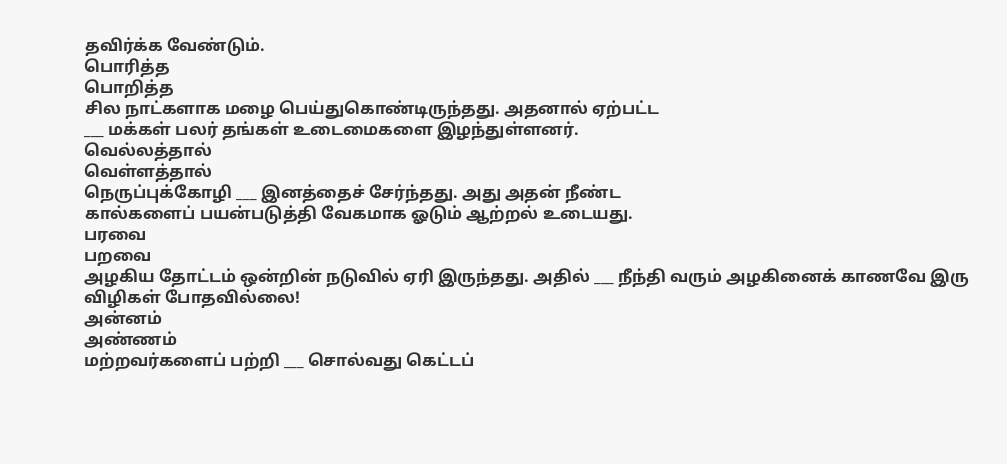தவிர்க்க வேண்டும்.
பொரித்த
பொறித்த
சில நாட்களாக மழை பெய்துகொண்டிருந்தது. அதனால் ஏற்பட்ட
___ மக்கள் பலர் தங்கள் உடைமைகளை இழந்துள்ளனர்.
வெல்லத்தால்
வெள்ளத்தால்
நெருப்புக்கோழி ___ இனத்தைச் சேர்ந்தது. அது அதன் நீண்ட
கால்களைப் பயன்படுத்தி வேகமாக ஓடும் ஆற்றல் உடையது.
பரவை
பறவை
அழகிய தோட்டம் ஒன்றின் நடுவில் ஏரி இருந்தது. அதில் ___ நீந்தி வரும் அழகினைக் காணவே இரு விழிகள் போதவில்லை!
அன்னம்
அண்ணம்
மற்றவர்களைப் பற்றி ___ சொல்வது கெட்டப்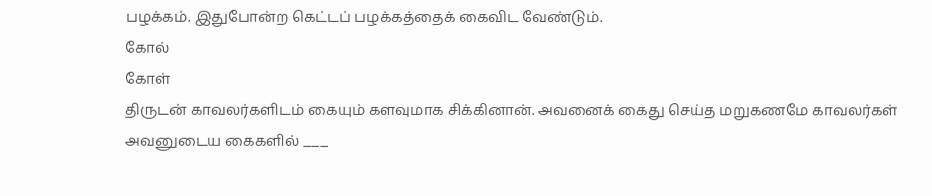பழக்கம். இதுபோன்ற கெட்டப் பழக்கத்தைக் கைவிட வேண்டும்.
கோல்
கோள்
திருடன் காவலர்களிடம் கையும் களவுமாக சிக்கினான். அவனைக் கைது செய்த மறுகணமே காவலர்கள் அவனுடைய கைகளில் ___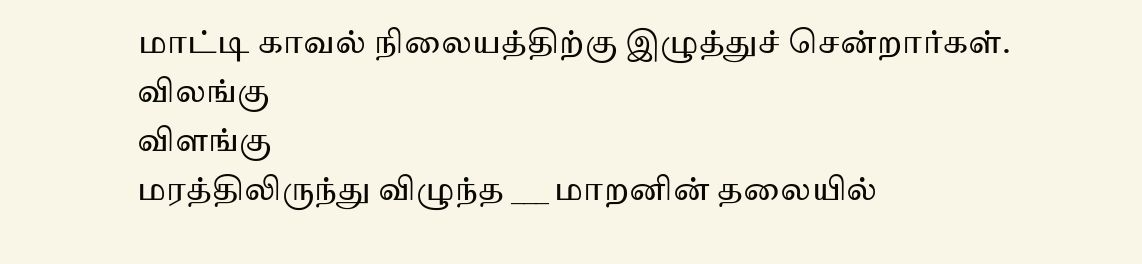மாட்டி காவல் நிலையத்திற்கு இழுத்துச் சென்றார்கள்.
விலங்கு
விளங்கு
மரத்திலிருந்து விழுந்த ___ மாறனின் தலையில்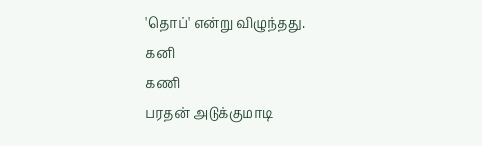'தொப்' என்று விழுந்தது.
கனி
கணி
பரதன் அடுக்குமாடி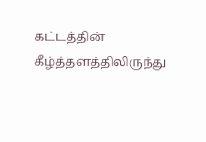கட்டத்தின் கீழ்த்தளத்திலிருந்து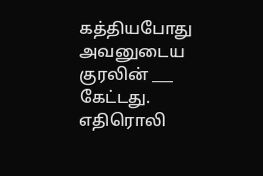கத்தியபோது அவனுடைய குரலின் ___ கேட்டது.
எதிரொலி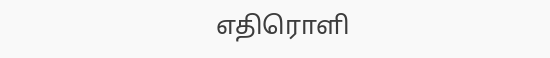எதிரொளி